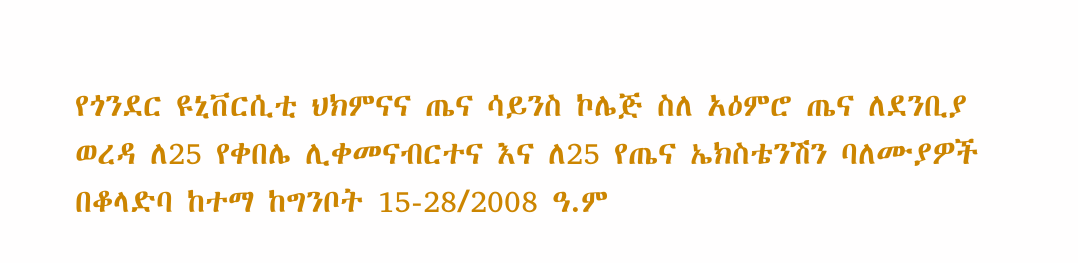የጎንደር ዩኒቨርሲቲ ህክምናና ጤና ሳይንስ ኮሌጅ ስለ አዕምሮ ጤና ለደንቢያ ወረዳ ለ25 የቀበሌ ሊቀመናብርተና እና ለ25 የጤና ኤክስቴንሽን ባለሙያዎች በቆላድባ ከተማ ከግንቦት 15-28/2008 ዓ.ም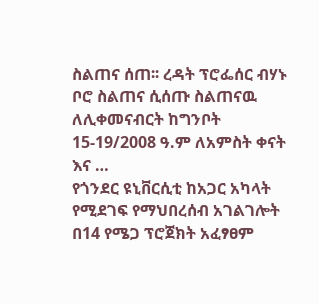ስልጠና ሰጠ፡፡ ረዳት ፕሮፌሰር ብሃኑ ቦሮ ስልጠና ሲሰጡ ስልጠናዉ ለሊቀመናብርት ከግንቦት 15-19/2008 ዓ.ም ለአምስት ቀናት እና …
የጎንደር ዩኒቨርሲቲ ከአጋር አካላት የሚደገፍ የማህበረሰብ አገልገሎት በ14 የሜጋ ፕሮጀክት አፈፃፀም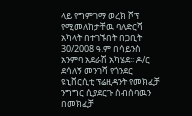ላይ የግምገማ ወረክ ሾፕ የሚመለከታቸዉ ባለድርሻ አካላት በተገኙበት በጋቢት 30/2008 ዓ.ም በሳይንስ አንምባ አደራሽ አካሄደ፡፡ ዶ/ር ደሳለኝ መንገሻ የጎንደር ዩኒቨርሲቲ ፕሬዚዳንት የመክፈቻ ንግግር ሲያደርጉ ስብሰባዉን በመክፈቻ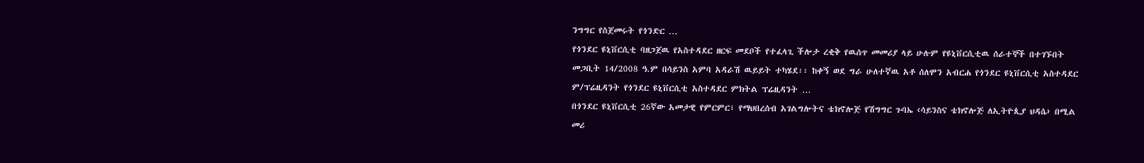ንግግር የስጀመሩት የጎንድር …
የጎንደር ዩኒቨርሲቲ ባዘጋጀዉ የአስተዳደር ዘርፍ መደቦች የተፈላጊ ችሎታ ረቂቅ የዉሰጥ መመሪያ ላይ ሁሉም የዩኒቨርሲቲዉ ሰራተኞች በተገኙበት መጋቢት 14/2008 ዓ.ም በሳይንስ አምባ አዳራሽ ዉይይት ተካሄደ፡፡ ከቀኝ ወደ ግራ ሁለተኛዉ አቶ ሰለሞን አብርሐ የጎንደር ዩኒቨርሲቲ አስተዳደር ም/ፕሬዚዳንት የጎንደር ዩኒቨርሲቲ አስተዳደር ምክትል ፕሬዚዳንት …
በጎንደር ዩኒቨርሲቲ 26ኛው አመታዊ የምርምር፣ የማህበረሰብ አገልግሎትና ቴክኖሎጅ የሽግግር ጉባኤ ‹ሳይንስና ቴክኖሎጅ ለኢትዮጲያ ህዳሴ› በሚል መሪ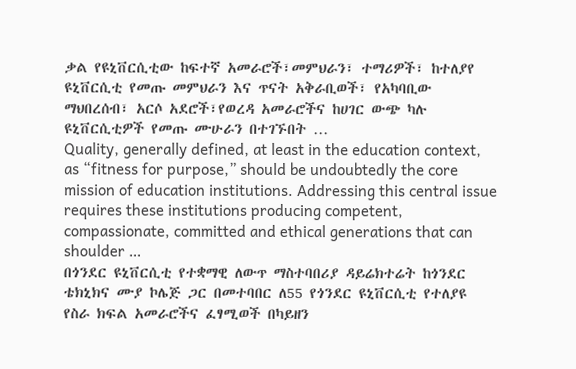ቃል የዩኒቨርሲቲው ከፍተኛ አመራሮች፣መምህራን፣ ተማሪዎች፣ ከተለያየ ዩኒቨርሲቲ የመጡ መምህራን እና ጥናት አቅራቢወች፣ የአካባቢው ማህበረሰብ፣ አርሶ አደሮች፣የወረዳ አመራሮችና ከሀገር ውጭ ካሉ ዩኒቨርሲቲዎች የመጡ ሙሁራን በተገኙበት …
Quality, generally defined, at least in the education context, as “fitness for purpose,” should be undoubtedly the core mission of education institutions. Addressing this central issue requires these institutions producing competent, compassionate, committed and ethical generations that can shoulder …
በጎንደር ዩኒቨርሲቲ የተቋማዊ ለውጥ ማስተባበሪያ ዳይሬክተሬት ከጎንደር ቴክኒክና ሙያ ኮሌጅ ጋር በመተባበር ለ55 የጎንደር ዩኒቨርሲቲ የተለያዩ የስራ ክፍል አመራሮችና ፈፃሚወች በካይዘን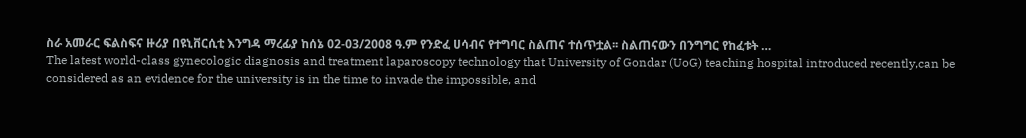ስራ አመራር ፍልስፍና ዙሪያ በዩኒቨርሲቲ እንግዳ ማረፊያ ከሰኔ 02-03/2008 ዓ.ም የንድፈ ሀሳብና የተግባር ስልጠና ተሰጥቷል፡፡ ስልጠናውን በንግግር የከፈቱት …
The latest world-class gynecologic diagnosis and treatment laparoscopy technology that University of Gondar (UoG) teaching hospital introduced recently,can be considered as an evidence for the university is in the time to invade the impossible, and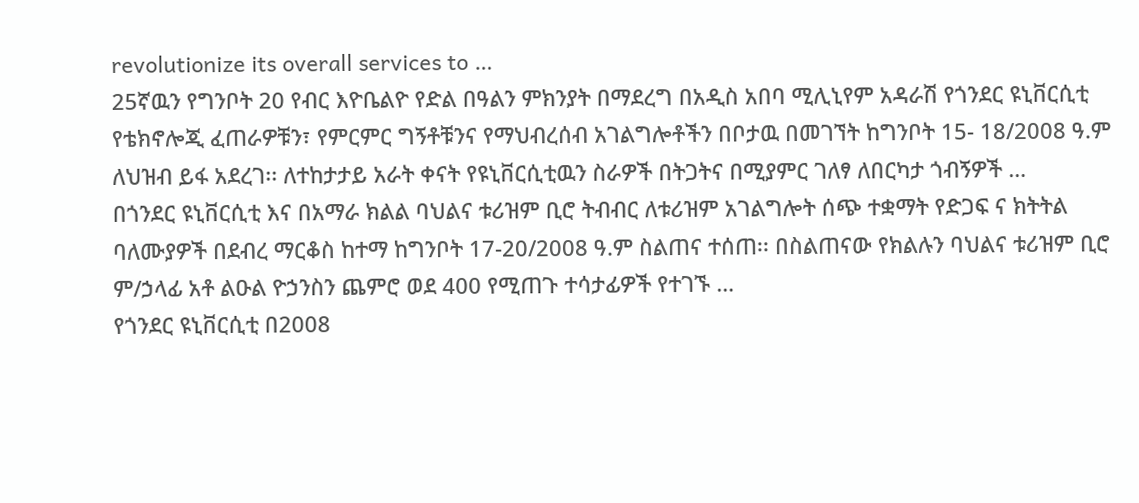revolutionize its overall services to …
25ኛዉን የግንቦት 20 የብር እዮቤልዮ የድል በዓልን ምክንያት በማደረግ በአዲስ አበባ ሚሊኒየም አዳራሽ የጎንደር ዩኒቨርሲቲ የቴክኖሎጂ ፈጠራዎቹን፣ የምርምር ግኝቶቹንና የማህብረሰብ አገልግሎቶችን በቦታዉ በመገኘት ከግንቦት 15- 18/2008 ዓ.ም ለህዝብ ይፋ አደረገ፡፡ ለተከታታይ አራት ቀናት የዩኒቨርሲቲዉን ስራዎች በትጋትና በሚያምር ገለፃ ለበርካታ ጎብኝዎች …
በጎንደር ዩኒቨርሲቲ እና በአማራ ክልል ባህልና ቱሪዝም ቢሮ ትብብር ለቱሪዝም አገልግሎት ሰጭ ተቋማት የድጋፍ ና ክትትል ባለሙያዎች በደብረ ማርቆስ ከተማ ከግንቦት 17-20/2008 ዓ.ም ስልጠና ተሰጠ፡፡ በስልጠናው የክልሉን ባህልና ቱሪዝም ቢሮ ም/ኃላፊ አቶ ልዑል ዮኃንስን ጨምሮ ወደ 400 የሚጠጉ ተሳታፊዎች የተገኙ …
የጎንደር ዩኒቨርሲቲ በ2008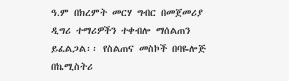ዓ.ም በክረምት መርሃ ግብር በመጀመሪያ ዲግሪ ተማሪዎችን ተቀብሎ ማሰልጠን ይፈልጋል፡፡ የስልጠና መስኮች በባዬሎጅ በኬሚስትሪ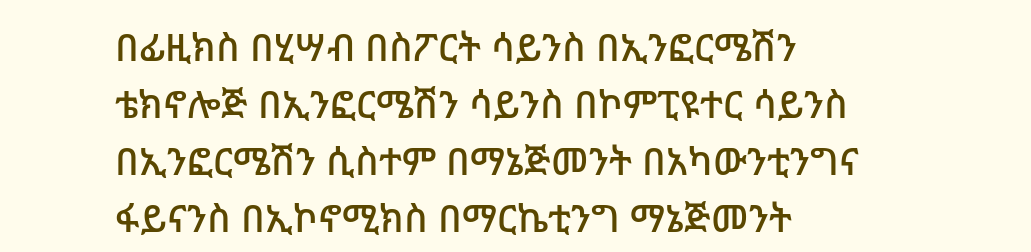በፊዚክስ በሂሣብ በስፖርት ሳይንስ በኢንፎርሜሽን ቴክኖሎጅ በኢንፎርሜሽን ሳይንስ በኮምፒዩተር ሳይንስ በኢንፎርሜሽን ሲስተም በማኔጅመንት በአካውንቲንግና ፋይናንስ በኢኮኖሚክስ በማርኬቲንግ ማኔጅመንት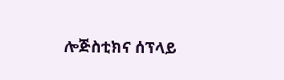ሎጅስቲክና ሰፕላይ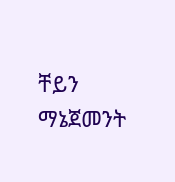ቸይን ማኔጀመንት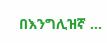በእንግሊዝኛ …